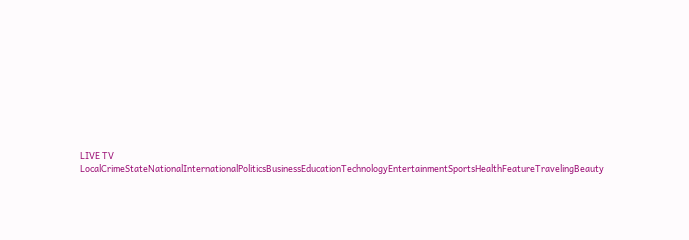LIVE TV LocalCrimeStateNationalInternationalPoliticsBusinessEducationTechnologyEntertainmentSportsHealthFeatureTravelingBeauty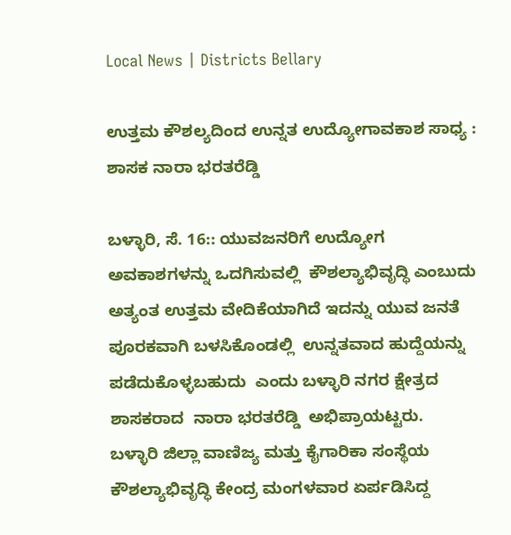Local News | Districts Bellary

ಉತ್ತಮ ಕೌಶಲ್ಯದಿಂದ ಉನ್ನತ ಉದ್ಯೋಗಾವಕಾಶ ಸಾಧ್ಯ : ಶಾಸಕ ನಾರಾ ಭರತರೆಡ್ಡಿ

ಬಳ್ಳಾರಿ, ಸೆ. 16:: ಯುವಜನರಿಗೆ ಉದ್ಯೋಗ ಅವಕಾಶಗಳನ್ನು ಒದಗಿಸುವಲ್ಲಿ  ಕೌಶಲ್ಯಾಭಿವೃದ್ಧಿ ಎಂಬುದು ಅತ್ಯಂತ ಉತ್ತಮ ವೇದಿಕೆಯಾಗಿದೆ ಇದನ್ನು ಯುವ ಜನತೆ ಪೂರಕವಾಗಿ ಬಳಸಿಕೊಂಡಲ್ಲಿ  ಉನ್ನತವಾದ ಹುದ್ದೆಯನ್ನು ಪಡೆದುಕೊಳ್ಳಬಹುದು  ಎಂದು ಬಳ್ಳಾರಿ ನಗರ ಕ್ಷೇತ್ರದ ಶಾಸಕರಾದ  ನಾರಾ ಭರತರೆಡ್ಡಿ  ಅಭಿಪ್ರಾಯಟ್ಟರು.
ಬಳ್ಳಾರಿ ಜಿಲ್ಲಾ ವಾಣಿಜ್ಯ ಮತ್ತು ಕೈಗಾರಿಕಾ ಸಂಸ್ಥೆಯ ಕೌಶಲ್ಯಾಭಿವೃದ್ಧಿ ಕೇಂದ್ರ ಮಂಗಳವಾರ ಏರ್ಪಡಿಸಿದ್ದ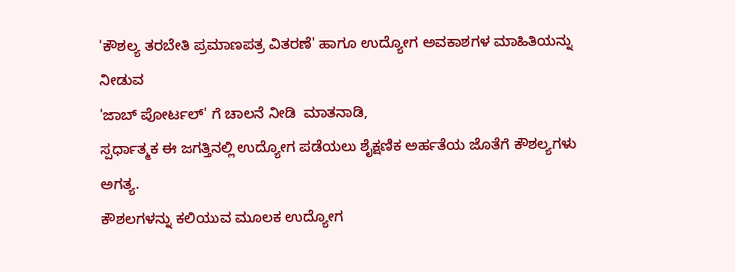'ಕೌಶಲ್ಯ ತರಬೇತಿ ಪ್ರಮಾಣಪತ್ರ ವಿತರಣೆ' ಹಾಗೂ ಉದ್ಯೋಗ ಅವಕಾಶಗಳ ಮಾಹಿತಿಯನ್ನು ನೀಡುವ
'ಜಾಬ್ ಪೋರ್ಟಲ್' ಗೆ ಚಾಲನೆ ನೀಡಿ  ಮಾತನಾಡಿ,
ಸ್ಪರ್ಧಾತ್ಮಕ ಈ ಜಗತ್ತಿನಲ್ಲಿ ಉದ್ಯೋಗ ಪಡೆಯಲು ಶೈಕ್ಷಣಿಕ ಅರ್ಹತೆಯ ಜೊತೆಗೆ ಕೌಶಲ್ಯಗಳು ಅಗತ್ಯ.
ಕೌಶಲಗಳನ್ನು ಕಲಿಯುವ ಮೂಲಕ ಉದ್ಯೋಗ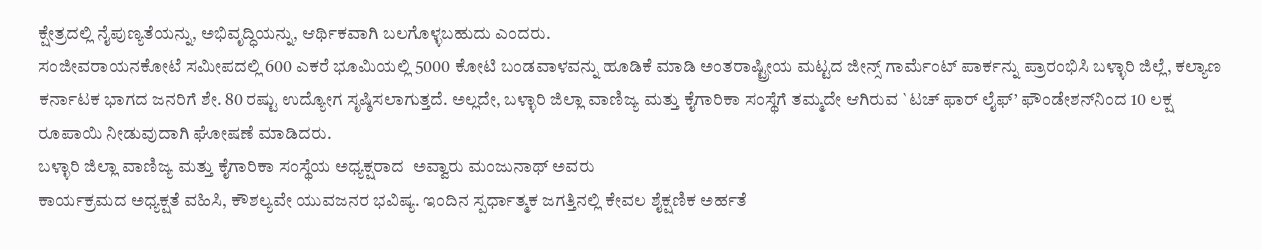ಕ್ಷೇತ್ರದಲ್ಲಿ ನೈಪುಣ್ಯತೆಯನ್ನು, ಅಭಿವೃದ್ಧಿಯನ್ನು, ಆರ್ಥಿಕವಾಗಿ ಬಲಗೊಳ್ಳಬಹುದು ಎಂದರು.
ಸಂಜೀವರಾಯನಕೋಟೆ ಸಮೀಪದಲ್ಲಿ 600 ಎಕರೆ ಭೂಮಿಯಲ್ಲಿ 5000 ಕೋಟಿ ಬಂಡವಾಳವನ್ನು ಹೂಡಿಕೆ ಮಾಡಿ ಅಂತರಾಷ್ಟ್ರೀಯ ಮಟ್ಟದ ಜೀನ್ಸ್ ಗಾರ್ಮೆಂಟ್ ಪಾರ್ಕನ್ನು ಪ್ರಾರಂಭಿಸಿ ಬಳ್ಳಾರಿ ಜಿಲ್ಲೆ, ಕಲ್ಯಾಣ ಕರ್ನಾಟಕ ಭಾಗದ ಜನರಿಗೆ ಶೇ. 80 ರಷ್ಟು ಉದ್ಯೋಗ ಸೃಷ್ಠಿಸಲಾಗುತ್ತದೆ. ಅಲ್ಲದೇ, ಬಳ್ಳಾರಿ ಜಿಲ್ಲಾ ವಾಣಿಜ್ಯ ಮತ್ತು ಕೈಗಾರಿಕಾ ಸಂಸ್ಥೆಗೆ ತಮ್ಮದೇ ಆಗಿರುವ `ಟಚ್ ಫಾರ್ ಲೈಫ್’ ಫೌಂಡೇಶನ್‌ನಿಂದ 10 ಲಕ್ಷ ರೂಪಾಯಿ ನೀಡುವುದಾಗಿ ಘೋಷಣೆ ಮಾಡಿದರು.
ಬಳ್ಳಾರಿ ಜಿಲ್ಲಾ ವಾಣಿಜ್ಯ ಮತ್ತು ಕೈಗಾರಿಕಾ ಸಂಸ್ಥೆಯ ಅಧ್ಯಕ್ಷರಾದ  ಅವ್ವಾರು ಮಂಜುನಾಥ್ ಅವರು
ಕಾರ್ಯಕ್ರಮದ ಅಧ್ಯಕ್ಷತೆ ವಹಿಸಿ, ಕೌಶಲ್ಯವೇ ಯುವಜನರ ಭವಿಷ್ಯ. ಇಂದಿನ ಸ್ಪರ್ಧಾತ್ಮಕ ಜಗತ್ತಿನಲ್ಲಿ ಕೇವಲ ಶೈಕ್ಷಣಿಕ ಅರ್ಹತೆ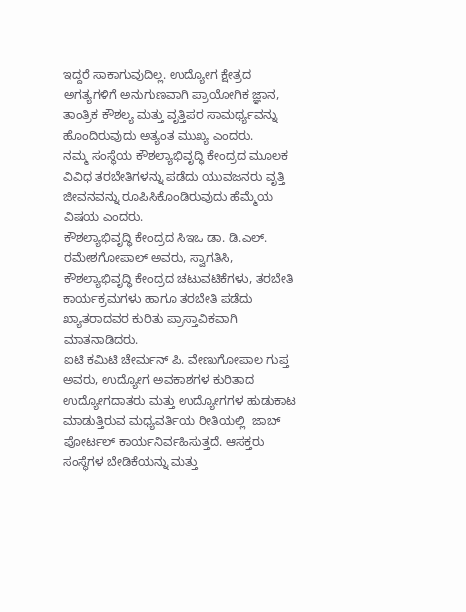ಇದ್ದರೆ ಸಾಕಾಗುವುದಿಲ್ಲ. ಉದ್ಯೋಗ ಕ್ಷೇತ್ರದ ಅಗತ್ಯಗಳಿಗೆ ಅನುಗುಣವಾಗಿ ಪ್ರಾಯೋಗಿಕ ಜ್ಞಾನ, ತಾಂತ್ರಿಕ ಕೌಶಲ್ಯ ಮತ್ತು ವೃತ್ತಿಪರ ಸಾಮರ್ಥ್ಯವನ್ನು ಹೊಂದಿರುವುದು ಅತ್ಯಂತ ಮುಖ್ಯ ಎಂದರು.
ನಮ್ಮ ಸಂಸ್ಥೆಯ ಕೌಶಲ್ಯಾಭಿವೃದ್ಧಿ ಕೇಂದ್ರದ ಮೂಲಕ ವಿವಿಧ ತರಬೇತಿಗಳನ್ನು ಪಡೆದು ಯುವಜನರು ವೃತ್ತಿ ಜೀವನವನ್ನು ರೂಪಿಸಿಕೊಂಡಿರುವುದು ಹೆಮ್ಮೆಯ ವಿಷಯ ಎಂದರು.
ಕೌಶಲ್ಯಾಭಿವೃದ್ಧಿ ಕೇಂದ್ರದ ಸಿಇಒ ಡಾ. ಡಿ.ಎಲ್. ರಮೇಶಗೋಪಾಲ್ ಅವರು, ಸ್ವಾಗತಿಸಿ, ಕೌಶಲ್ಯಾಭಿವೃದ್ಧಿ ಕೇಂದ್ರದ ಚಟುವಟಿಕೆಗಳು, ತರಬೇತಿ ಕಾರ್ಯಕ್ರಮಗಳು ಹಾಗೂ ತರಬೇತಿ ಪಡೆದು ಖ್ಯಾತರಾದವರ ಕುರಿತು ಪ್ರಾಸ್ತಾವಿಕವಾಗಿ ಮಾತನಾಡಿದರು.
ಐಟಿ ಕಮಿಟಿ ಚೇರ್ಮನ್ ಪಿ. ವೇಣುಗೋಪಾಲ ಗುಪ್ತ ಅವರು, ಉದ್ಯೋಗ ಅವಕಾಶಗಳ ಕುರಿತಾದ ಉದ್ಯೋಗದಾತರು ಮತ್ತು ಉದ್ಯೋಗಗಳ ಹುಡುಕಾಟ ಮಾಡುತ್ತಿರುವ ಮಧ್ಯವರ್ತಿಯ ರೀತಿಯಲ್ಲಿ  ಜಾಬ್ ಪೋರ್ಟಲ್ ಕಾರ್ಯನಿರ್ವಹಿಸುತ್ತದೆ. ಆಸಕ್ತರು ಸಂಸ್ಥೆಗಳ ಬೇಡಿಕೆಯನ್ನು ಮತ್ತು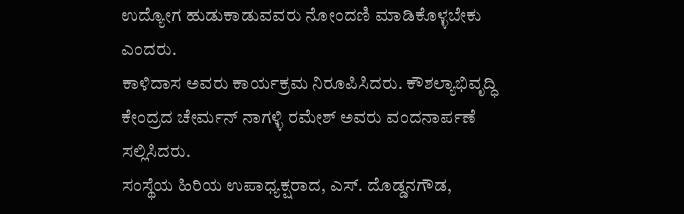ಉದ್ಯೋಗ ಹುಡುಕಾಡುವವರು ನೋಂದಣಿ ಮಾಡಿಕೊಳ್ಳಬೇಕು ಎಂದರು.
ಕಾಳಿದಾಸ ಅವರು ಕಾರ್ಯಕ್ರಮ ನಿರೂಪಿಸಿದರು. ಕೌಶಲ್ಯಾಭಿವೃದ್ಧಿ ಕೇಂದ್ರದ ಚೇರ್ಮನ್ ನಾಗಳ್ಳಿ ರಮೇಶ್ ಅವರು ವಂದನಾರ್ಪಣೆ ಸಲ್ಲಿಸಿದರು.
ಸಂಸ್ಥೆಯ ಹಿರಿಯ ಉಪಾಧ್ಯಕ್ಷರಾದ, ಎಸ್. ದೊಡ್ಡನಗೌಡ,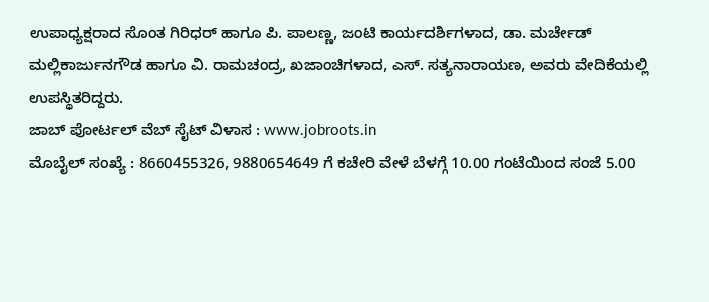ಉಪಾಧ್ಯಕ್ಷರಾದ ಸೊಂತ ಗಿರಿಧರ್ ಹಾಗೂ ಪಿ. ಪಾಲಣ್ಣ, ಜಂಟಿ ಕಾರ್ಯದರ್ಶಿಗಳಾದ, ಡಾ. ಮರ್ಚೇಡ್ ಮಲ್ಲಿಕಾರ್ಜುನಗೌಡ ಹಾಗೂ ವಿ. ರಾಮಚಂದ್ರ, ಖಜಾಂಚಿಗಳಾದ, ಎಸ್. ಸತ್ಯನಾರಾಯಣ, ಅವರು ವೇದಿಕೆಯಲ್ಲಿ ಉಪಸ್ಥಿತರಿದ್ದರು.
ಜಾಬ್ ಪೋರ್ಟಲ್ ವೆಬ್ ಸೈಟ್ ವಿಳಾಸ : www.jobroots.in
ಮೊಬೈಲ್ ಸಂಖ್ಯೆ : 8660455326, 9880654649 ಗೆ ಕಚೇರಿ ವೇಳೆ ಬೆಳಗ್ಗೆ 10.00 ಗಂಟೆಯಿಂದ ಸಂಜೆ 5.00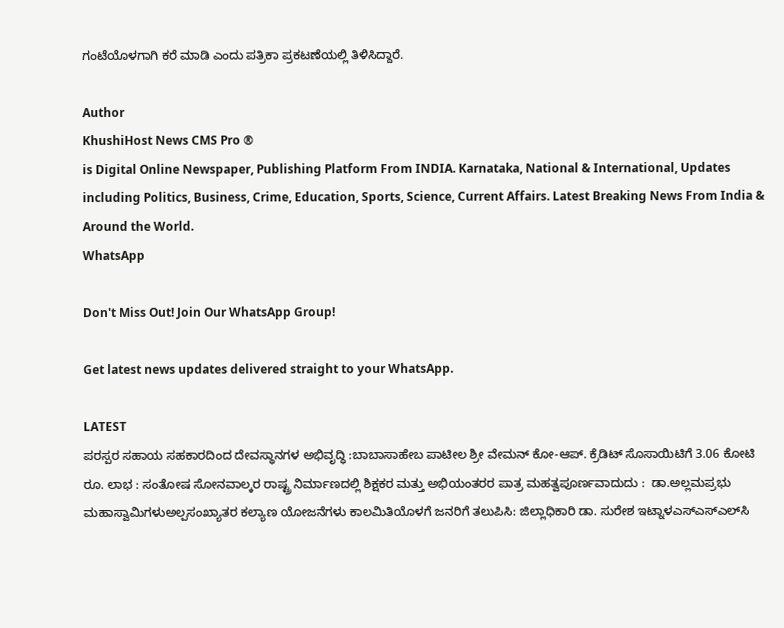ಗಂಟೆಯೊಳಗಾಗಿ ಕರೆ ಮಾಡಿ ಎಂದು ಪತ್ರಿಕಾ ಪ್ರಕಟಣೆಯಲ್ಲಿ ತಿಳಿಸಿದ್ದಾರೆ.

Author
KhushiHost News CMS Pro ®
is Digital Online Newspaper, Publishing Platform From INDIA. Karnataka, National & International, Updates including Politics, Business, Crime, Education, Sports, Science, Current Affairs. Latest Breaking News From India & Around the World.
WhatsApp

Don't Miss Out! Join Our WhatsApp Group!

Get latest news updates delivered straight to your WhatsApp.

LATEST
ಪರಸ್ಪರ ಸಹಾಯ ಸಹಕಾರದಿಂದ ದೇವಸ್ಥಾನಗಳ ಅಭಿವೃದ್ಧಿ :ಬಾಬಾಸಾಹೇಬ ಪಾಟೀಲ ಶ್ರೀ ವೇಮನ್ ಕೋ-ಆಪ್. ಕ್ರೆಡಿಟ್ ಸೊಸಾಯಿಟಿಗೆ 3.06 ಕೋಟಿ ರೂ. ಲಾಭ : ಸಂತೋಷ ಸೋನವಾಲ್ಕರ ರಾಷ್ಟ್ರ ನಿರ್ಮಾಣದಲ್ಲಿ ಶಿಕ್ಷಕರ ಮತ್ತು ಅಭಿಯಂತರರ ಪಾತ್ರ ಮಹತ್ವಪೂರ್ಣವಾದುದು :  ಡಾ.ಅಲ್ಲಮಪ್ರಭು ಮಹಾಸ್ವಾಮಿಗಳುಅಲ್ಪಸಂಖ್ಯಾತರ ಕಲ್ಯಾಣ ಯೋಜನೆಗಳು ಕಾಲಮಿತಿಯೊಳಗೆ ಜನರಿಗೆ ತಲುಪಿಸಿ: ಜಿಲ್ಲಾಧಿಕಾರಿ ಡಾ. ಸುರೇಶ ಇಟ್ನಾಳಎಸ್‌ಎಸ್‌ಎಲ್‌ಸಿ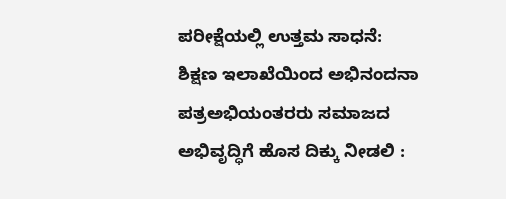ಪರೀಕ್ಷೆಯಲ್ಲಿ ಉತ್ತಮ ಸಾಧನೆ: ಶಿಕ್ಷಣ ಇಲಾಖೆಯಿಂದ ಅಭಿನಂದನಾ ಪತ್ರಅಭಿಯಂತರರು ಸಮಾಜದ ಅಭಿವೃದ್ಧಿಗೆ ಹೊಸ ದಿಕ್ಕು ನೀಡಲಿ :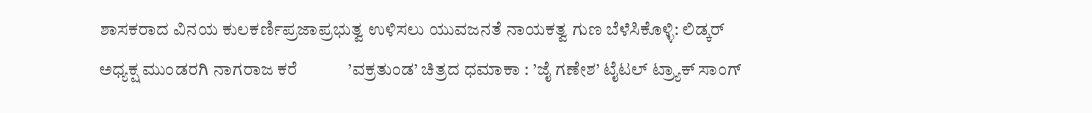ಶಾಸಕರಾದ ವಿನಯ ಕುಲಕರ್ಣಿಪ್ರಜಾಪ್ರಭುತ್ವ ಉಳಿಸಲು ಯುವಜನತೆ ನಾಯಕತ್ವ ಗುಣ ಬೆಳೆಸಿಕೊಳ್ಳಿ: ಲಿಡ್ಕರ್ ಅಧ್ಯಕ್ಷ ಮುಂಡರಗಿ ನಾಗರಾಜ ಕರೆ            ’ವಕ್ರತುಂಡ’ ಚಿತ್ರದ ಧಮಾಕಾ : ’ಜೈ ಗಣೇಶ’ ಟೈಟಲ್ ಟ್ರ್ಯಾಕ್ ಸಾಂಗ್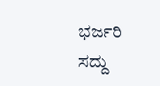ಭರ್ಜರಿ ಸದ್ದು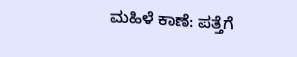ಮಹಿಳೆ ಕಾಣೆ: ಪತ್ತೆಗೆ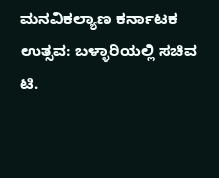ಮನವಿಕಲ್ಯಾಣ ಕರ್ನಾಟಕ ಉತ್ಸವ: ಬಳ್ಳಾರಿಯಲ್ಲಿ ಸಚಿವ ಟಿ.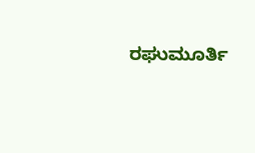ರಘುಮೂರ್ತಿ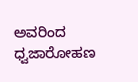ಅವರಿಂದ ಧ್ವಜಾರೋಹಣ